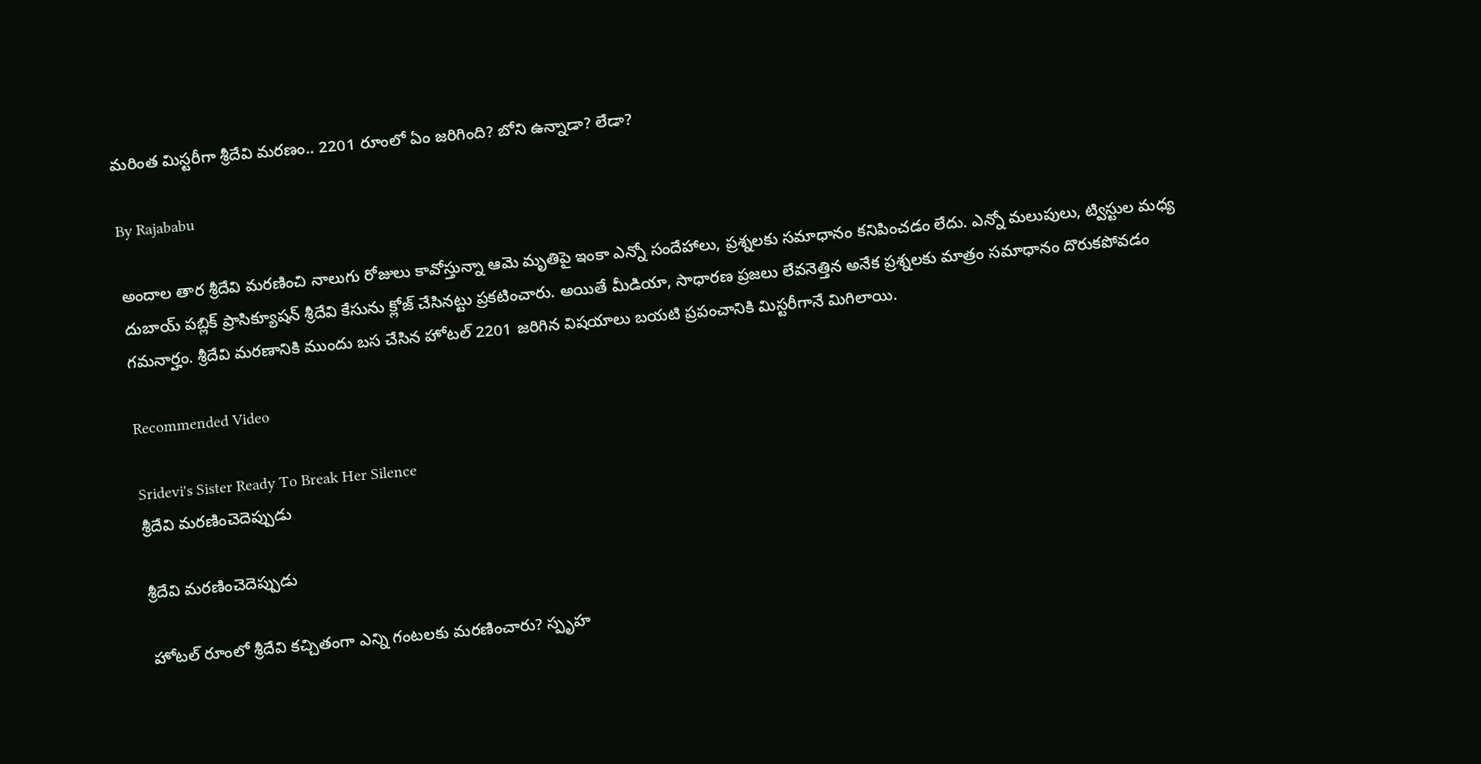మరింత మిస్టరీగా శ్రీదేవి మరణం.. 2201 రూంలో ఏం జరిగింది? బోని ఉన్నాడా? లేడా?

By Rajababu

అందాల తార శ్రీదేవి మరణించి నాలుగు రోజులు కావోస్తున్నా ఆమె మృతిపై ఇంకా ఎన్నో సందేహాలు, ప్రశ్నలకు సమాధానం కనిపించడం లేదు. ఎన్నో మలుపులు, ట్విస్టుల మధ్య దుబాయ్ పబ్లిక్ ప్రాసిక్యూషన్ శ్రీదేవి కేసును క్లోజ్ చేసినట్టు ప్రకటించారు. అయితే మీడియా, సాధారణ ప్రజలు లేవనెత్తిన అనేక ప్రశ్నలకు మాత్రం సమాధానం దొరుకపోవడం గమనార్హం. శ్రీదేవి మరణానికి ముందు బస చేసిన హోటల్ 2201 జరిగిన విషయాలు బయటి ప్రపంచానికి మిస్టరీగానే మిగిలాయి.

Recommended Video

Sridevi's Sister Ready To Break Her Silence
శ్రీదేవి మరణించెదెప్పుడు

శ్రీదేవి మరణించెదెప్పుడు

హోటల్ రూంలో శ్రీదేవి కచ్చితంగా ఎన్ని గంటలకు మరణించారు? స్పృహ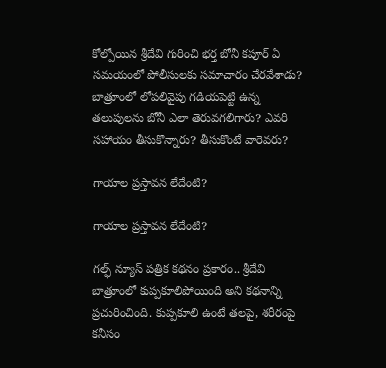కోల్పోయిన శ్రీదేవి గురించి భర్త బోనీ కపూర్ ఏ సమయంలో పోలీసులకు సమాచారం చేరవేశాడు? బాత్రూంలో లోపలివైపు గడియపెట్టి ఉన్న తలుపులను బోనీ ఎలా తెరువగలిగారు? ఎవరి సహాయం తీసుకొన్నారు? తీసుకొంటే వారెవరు?

గాయాల ప్రస్తావన లేదేంటి?

గాయాల ప్రస్తావన లేదేంటి?

గల్ఫ్ న్యూస్ పత్రిక కథనం ప్రకారం.. శ్రీదేవి బాత్రూంలో కుప్పకూలిపోయింది అని కథనాన్ని ప్రచురించింది. కుప్పకూలి ఉంటే తలపై, శరీరంపై కనీసం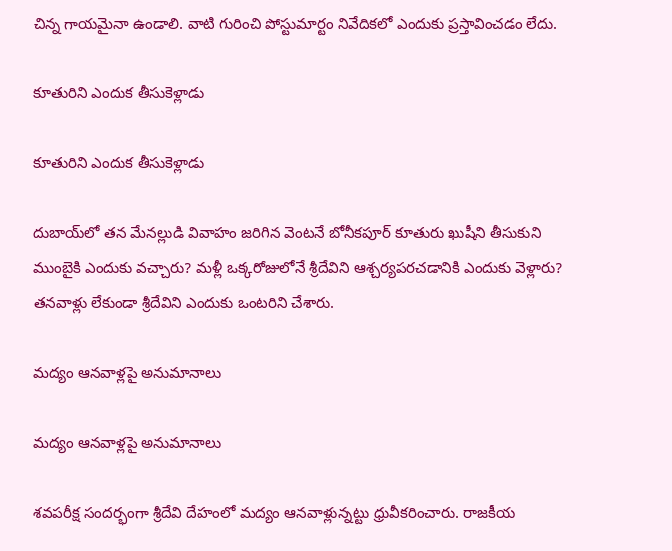చిన్న గాయమైనా ఉండాలి. వాటి గురించి పోస్టుమార్టం నివేదికలో ఎందుకు ప్రస్తావించడం లేదు.

కూతురిని ఎందుక తీసుకెళ్లాడు

కూతురిని ఎందుక తీసుకెళ్లాడు

దుబాయ్‌లో తన మేనల్లుడి వివాహం జరిగిన వెంటనే బోనీకపూర్ కూతురు ఖుషీని తీసుకుని ముంబైకి ఎందుకు వచ్చారు? మళ్లీ ఒక్కరోజులోనే శ్రీదేవిని ఆశ్చర్యపరచడానికి ఎందుకు వెళ్లారు? తనవాళ్లు లేకుండా శ్రీదేవిని ఎందుకు ఒంటరిని చేశారు.

మద్యం ఆనవాళ్లపై అనుమానాలు

మద్యం ఆనవాళ్లపై అనుమానాలు

శవపరీక్ష సందర్భంగా శ్రీదేవి దేహంలో మద్యం ఆనవాళ్లున్నట్టు ధ్రువీకరించారు. రాజకీయ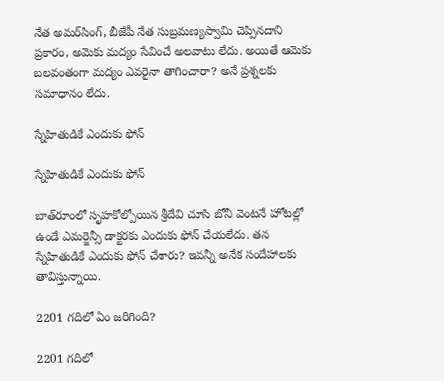నేత అమర్‌సింగ్, బీజేపీ నేత సుబ్రమణ్యస్వామి చెప్పినదాని ప్రకారం, అమెకు మద్యం సేవించే అలవాటు లేదు. అయితే ఆమెకు బలవంతంగా మద్యం ఎవరైనా తాగించారా? అనే ప్రశ్నలకు సమాధానం లేదు.

స్నేహితుడికే ఎందుకు ఫోన్

స్నేహితుడికే ఎందుకు ఫోన్

బాత్‌రూంలో సృహకోల్పోయిన శ్రీదేవి చూసి బోనీ వెంటనే హోటల్లో ఉండే ఎమర్జెన్సీ డాక్టరకు ఎందుకు ఫోన్ చేయలేదు. తన స్నేహితుడికే ఎందుకు ఫోన్ చేశారు? ఇవన్నీ అనేక సందేహాలకు తావిస్తున్నాయి.

2201 గదిలో ఏం జరిగింది?

2201 గదిలో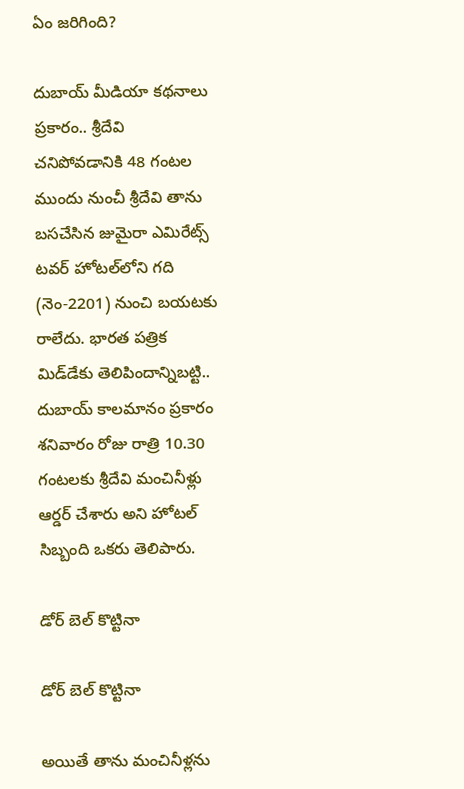ఏం జరిగింది?

దుబాయ్ మీడియా కథనాలు ప్రకారం.. శ్రీదేవి చనిపోవడానికి 48 గంటల ముందు నుంచీ శ్రీదేవి తాను బసచేసిన జుమైరా ఎమిరేట్స్ టవర్ హోటల్‌లోని గది (నెం-2201) నుంచి బయటకు రాలేదు. భారత పత్రిక మిడ్‌డేకు తెలిపిందాన్నిబట్టి.. దుబాయ్ కాలమానం ప్రకారం శనివారం రోజు రాత్రి 10.30 గంటలకు శ్రీదేవి మంచినీళ్లు ఆర్డర్ చేశారు అని హోటల్ సిబ్బంది ఒకరు తెలిపారు.

డోర్ ‌బెల్ కొట్టినా

డోర్ ‌బెల్ కొట్టినా

అయితే తాను మంచినీళ్లను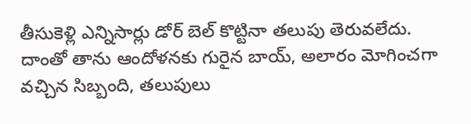తీసుకెళ్లి ఎన్నిసార్లు డోర్ బెల్ కొట్టినా తలుపు తెరువలేదు. దాంతో తాను ఆందోళనకు గురైన బాయ్, అలారం మోగించగా వచ్చిన సిబ్బంది, తలుపులు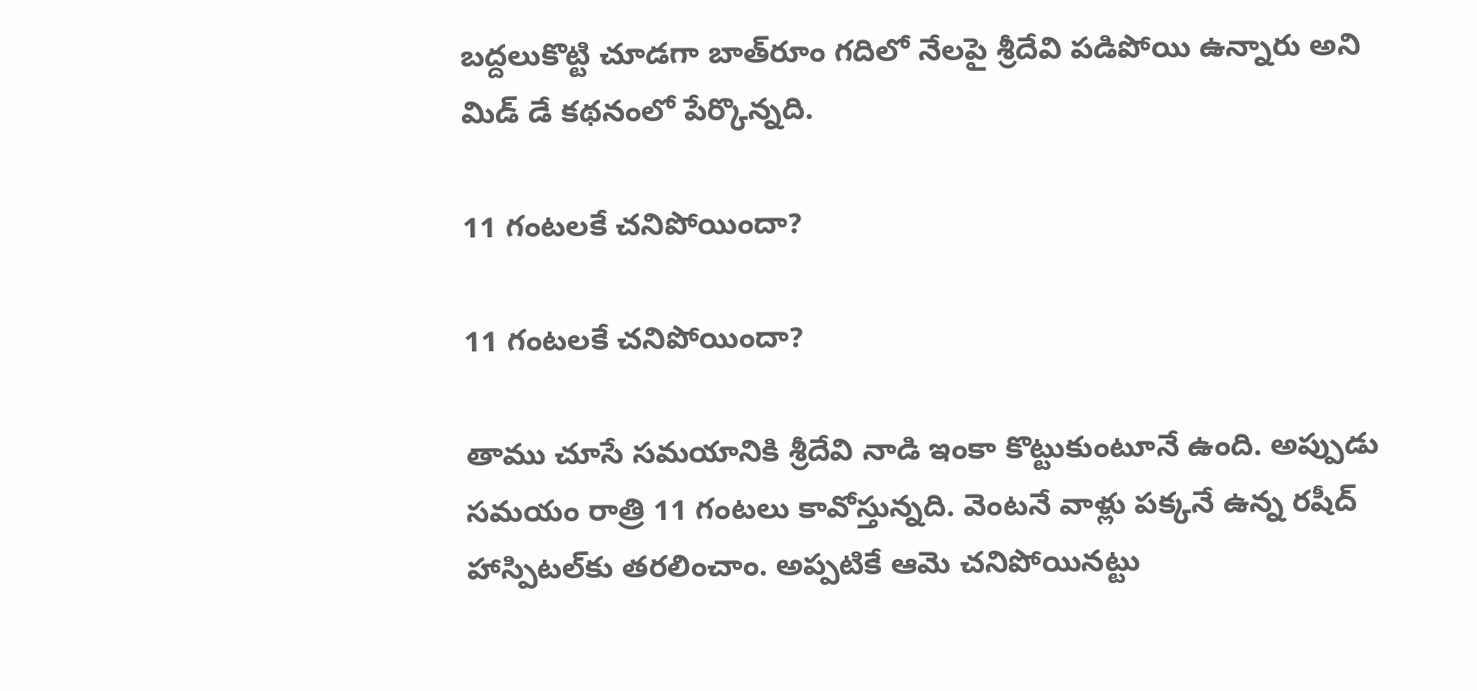బద్దలుకొట్టి చూడగా బాత్‌రూం గదిలో నేలపై శ్రీదేవి పడిపోయి ఉన్నారు అని మిడ్ డే కథనంలో పేర్కొన్నది.

11 గంటలకే చనిపోయిందా?

11 గంటలకే చనిపోయిందా?

తాము చూసే సమయానికి శ్రీదేవి నాడి ఇంకా కొట్టుకుంటూనే ఉంది. అప్పుడు సమయం రాత్రి 11 గంటలు కావోస్తున్నది. వెంటనే వాళ్లు పక్కనే ఉన్న రషీద్ హాస్పిటల్‌కు తరలించాం. అప్పటికే ఆమె చనిపోయినట్టు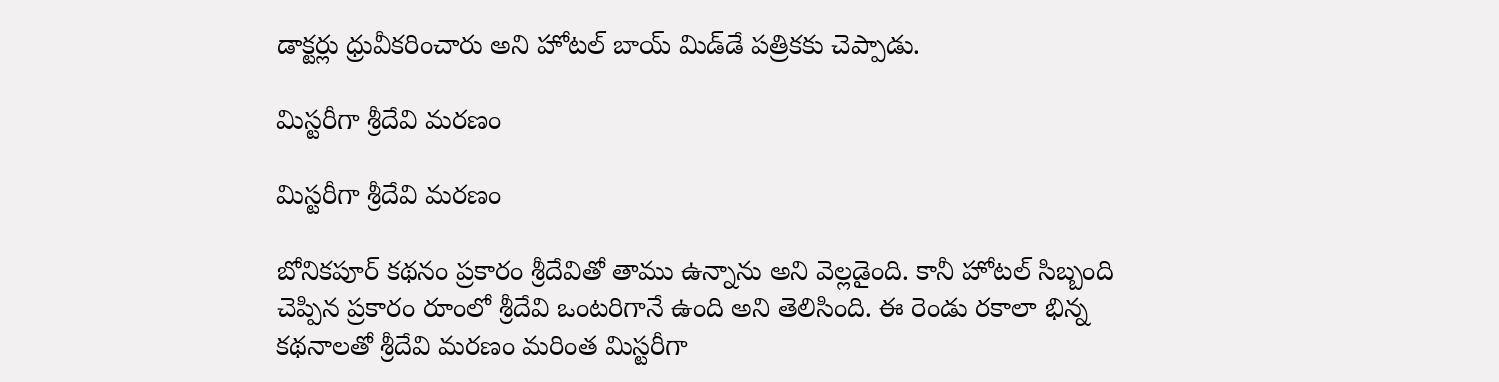డాక్టర్లు ధ్రువీకరించారు అని హోటల్ బాయ్ మిడ్‌డే పత్రికకు చెప్పాడు.

మిస్టరీగా శ్రీదేవి మరణం

మిస్టరీగా శ్రీదేవి మరణం

బోనికపూర్ కథనం ప్రకారం శ్రీదేవితో తాము ఉన్నాను అని వెల్లడైంది. కానీ హోటల్ సిబ్బంది చెప్పిన ప్రకారం రూంలో శ్రీదేవి ఒంటరిగానే ఉంది అని తెలిసింది. ఈ రెండు రకాలా భిన్న కథనాలతో శ్రీదేవి మరణం మరింత మిస్టరీగా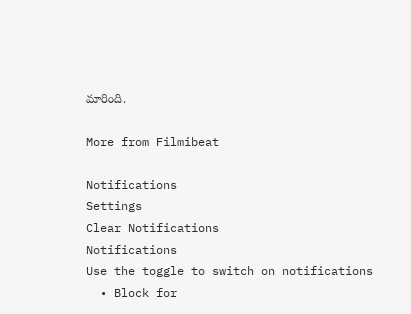మారింది.

More from Filmibeat

Notifications
Settings
Clear Notifications
Notifications
Use the toggle to switch on notifications
  • Block for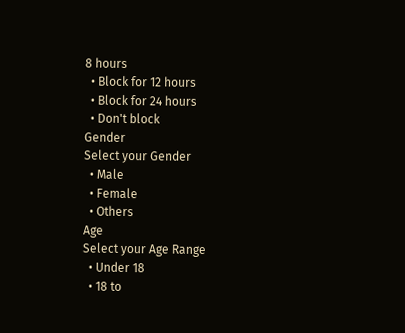8 hours
  • Block for 12 hours
  • Block for 24 hours
  • Don't block
Gender
Select your Gender
  • Male
  • Female
  • Others
Age
Select your Age Range
  • Under 18
  • 18 to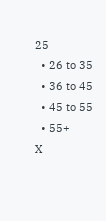25
  • 26 to 35
  • 36 to 45
  • 45 to 55
  • 55+
X